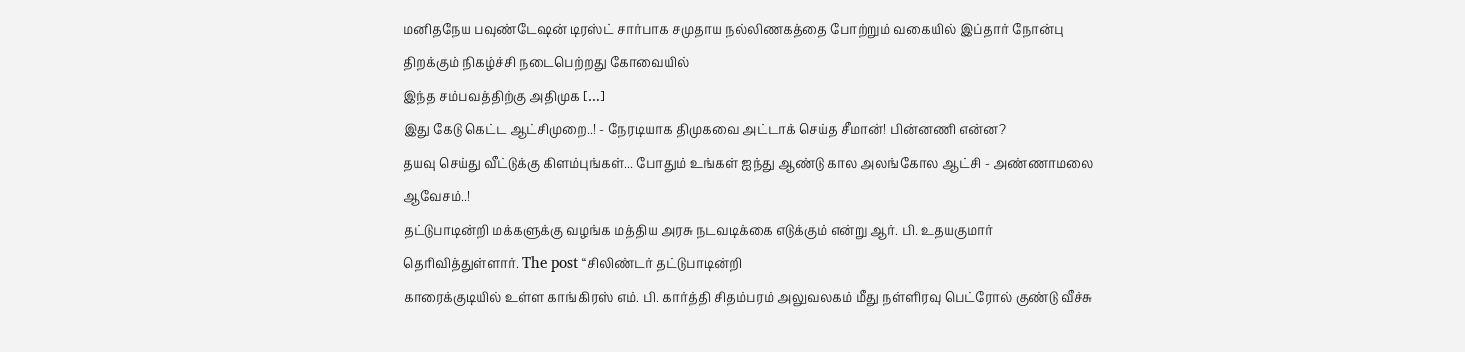மனிதநேய பவுண்டேஷன் டிரஸ்ட் சார்பாக சமுதாய நல்லிணகத்தை போற்றும் வகையில் இப்தார் நோன்பு திறக்கும் நிகழ்ச்சி நடைபெற்றது கோவையில்
இந்த சம்பவத்திற்கு அதிமுக […]
இது கேடு கெட்ட ஆட்சிமுறை..! - நேரடியாக திமுகவை அட்டாக் செய்த சீமான்! பின்னணி என்ன?
தயவு செய்து வீட்டுக்கு கிளம்புங்கள்... போதும் உங்கள் ஐந்து ஆண்டு கால அலங்கோல ஆட்சி - அண்ணாமலை ஆவேசம்..!
தட்டுபாடின்றி மக்களுக்கு வழங்க மத்திய அரசு நடவடிக்கை எடுக்கும் என்று ஆர். பி. உதயகுமார் தெரிவித்துள்ளார். The post “சிலிண்டர் தட்டுபாடின்றி
காரைக்குடியில் உள்ள காங்கிரஸ் எம். பி. கார்த்தி சிதம்பரம் அலுவலகம் மீது நள்ளிரவு பெட்ரோல் குண்டு வீச்சு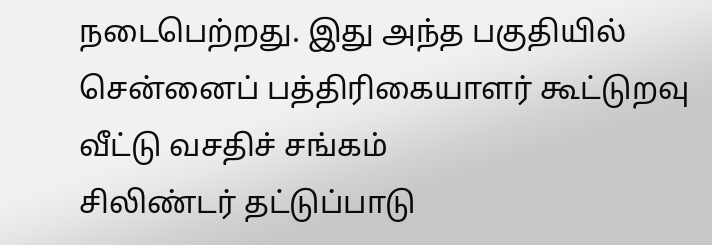நடைபெற்றது. இது அந்த பகுதியில்
சென்னைப் பத்திரிகையாளர் கூட்டுறவு வீட்டு வசதிச் சங்கம்
சிலிண்டர் தட்டுப்பாடு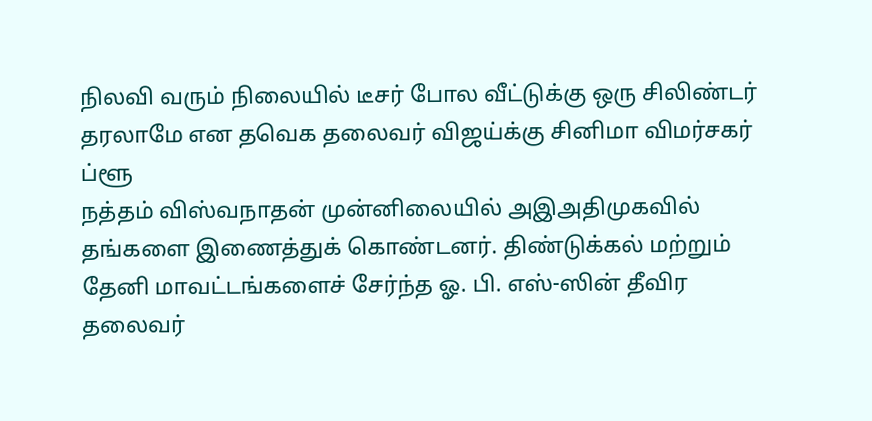நிலவி வரும் நிலையில் டீசர் போல வீட்டுக்கு ஒரு சிலிண்டர் தரலாமே என தவெக தலைவர் விஜய்க்கு சினிமா விமர்சகர் ப்ளூ
நத்தம் விஸ்வநாதன் முன்னிலையில் அஇஅதிமுகவில் தங்களை இணைத்துக் கொண்டனர். திண்டுக்கல் மற்றும் தேனி மாவட்டங்களைச் சேர்ந்த ஓ. பி. எஸ்-ஸின் தீவிர
தலைவர்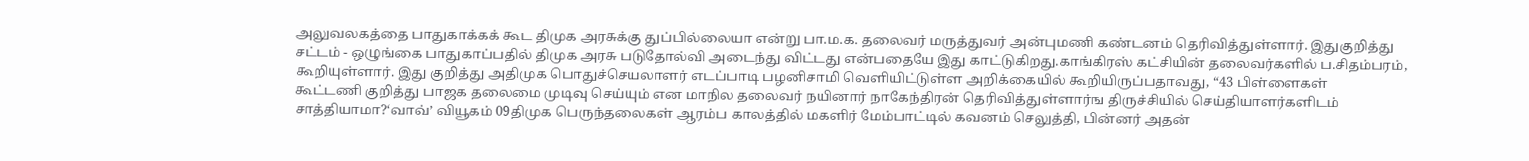அலுவலகத்தை பாதுகாக்கக் கூட திமுக அரசுக்கு துப்பில்லையா என்று பா.ம.க. தலைவர் மருத்துவர் அன்புமணி கண்டனம் தெரிவித்துள்ளார். இதுகுறித்து
சட்டம் - ஒழுங்கை பாதுகாப்பதில் திமுக அரசு படுதோல்வி அடைந்து விட்டது என்பதையே இது காட்டுகிறது.காங்கிரஸ் கட்சியின் தலைவர்களில் ப.சிதம்பரம்,
கூறியுள்ளார். இது குறித்து அதிமுக பொதுச்செயலாளர் எடப்பாடி பழனிசாமி வெளியிட்டுள்ள அறிக்கையில் கூறியிருப்பதாவது, “43 பிள்ளைகள்
கூட்டணி குறித்து பாஜக தலைமை முடிவு செய்யும் என மாநில தலைவர் நயினார் நாகேந்திரன் தெரிவித்துள்ளார்ங திருச்சியில் செய்தியாளர்களிடம்
சாத்தியாமா?‘வாவ்’ வியூகம் 09திமுக பெருந்தலைகள் ஆரம்ப காலத்தில் மகளிர் மேம்பாட்டில் கவனம் செலுத்தி, பின்னர் அதன்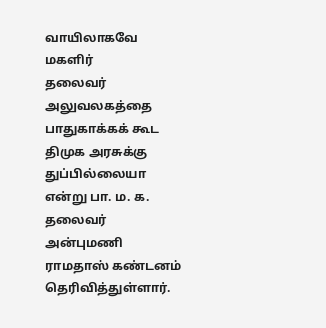வாயிலாகவே மகளிர்
தலைவர் அலுவலகத்தை பாதுகாக்கக் கூட திமுக அரசுக்கு துப்பில்லையா என்று பா. ம. க. தலைவர் அன்புமணி ராமதாஸ் கண்டனம் தெரிவித்துள்ளார்.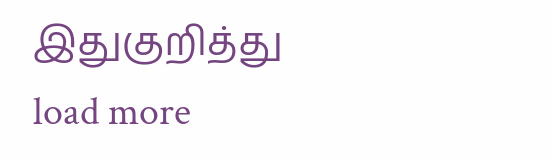இதுகுறித்து
load more